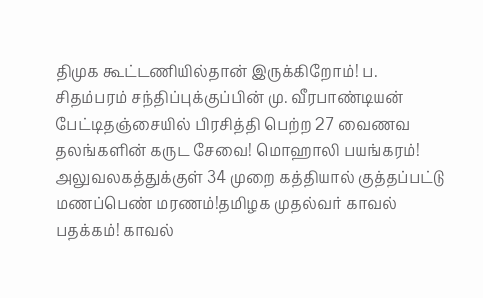திமுக கூட்டணியில்தான் இருக்கிறோம்! ப. சிதம்பரம் சந்திப்புக்குப்பின் மு. வீரபாண்டியன் பேட்டிதஞ்சையில் பிரசித்தி பெற்ற 27 வைணவ தலங்களின் கருட சேவை! மொஹாலி பயங்கரம்! அலுவலகத்துக்குள் 34 முறை கத்தியால் குத்தப்பட்டு மணப்பெண் மரணம்!தமிழக முதல்வர் காவல் பதக்கம்! காவல்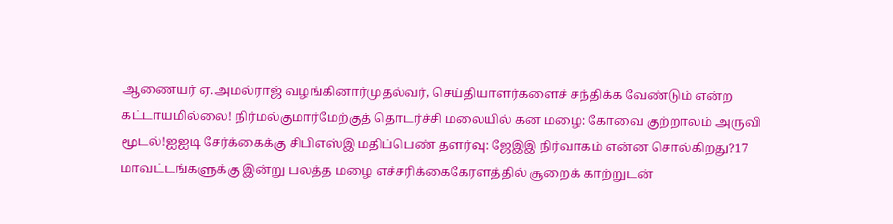ஆணையர் ஏ.அமல்ராஜ் வழங்கினார்முதல்வர், செய்தியாளர்களைச் சந்திக்க வேண்டும் என்ற கட்டாயமில்லை! நிர்மல்குமார்மேற்குத் தொடர்ச்சி மலையில் கன மழை: கோவை குற்றாலம் அருவி மூடல்!ஐஐடி சேர்க்கைக்கு சிபிஎஸ்இ மதிப்பெண் தளர்வு: ஜேஇஇ நிர்வாகம் என்ன சொல்கிறது?17 மாவட்டங்களுக்கு இன்று பலத்த மழை எச்சரிக்கைகேரளத்தில் சூறைக் காற்றுடன்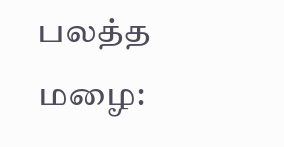பலத்த மழை: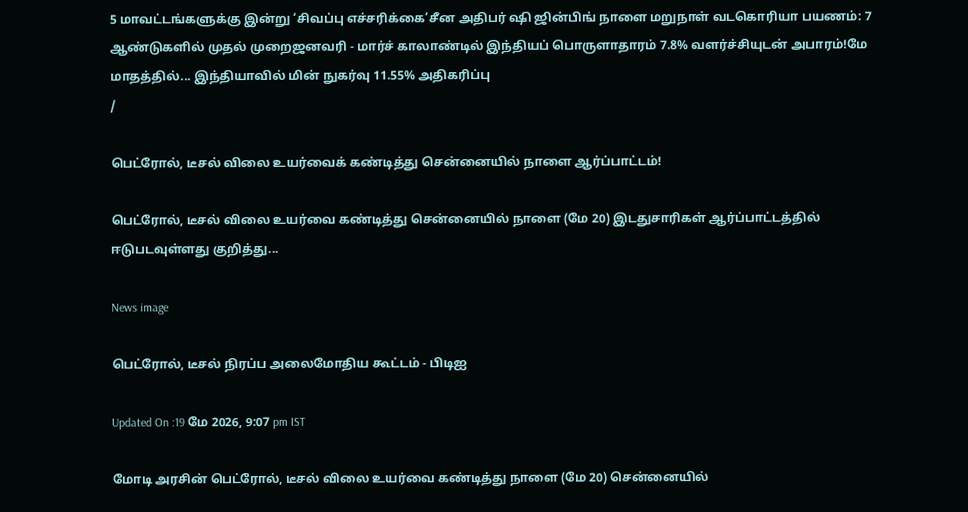5 மாவட்டங்களுக்கு இன்று ‘சிவப்பு எச்சரிக்கை’சீன அதிபர் ஷி ஜின்பிங் நாளை மறுநாள் வடகொரியா பயணம்: 7 ஆண்டுகளில் முதல் முறைஜனவரி - மார்ச் காலாண்டில் இந்தியப் பொருளாதாரம் 7.8% வளர்ச்சியுடன் அபாரம்!மே மாதத்தில்... இந்தியாவில் மின் நுகர்வு 11.55% அதிகரிப்பு
/

பெட்ரோல், டீசல் விலை உயர்வைக் கண்டித்து சென்னையில் நாளை ஆர்ப்பாட்டம்!

பெட்ரோல், டீசல் விலை உயர்வை கண்டித்து சென்னையில் நாளை (மே 20) இடதுசாரிகள் ஆர்ப்பாட்டத்தில் ஈடுபடவுள்ளது குறித்து...

News image

பெட்ரோல், டீசல் நிரப்ப அலைமோதிய கூட்டம் - பிடிஐ

Updated On :19 மே 2026, 9:07 pm IST

மோடி அரசின் பெட்ரோல், டீசல் விலை உயர்வை கண்டித்து நாளை (மே 20) சென்னையில்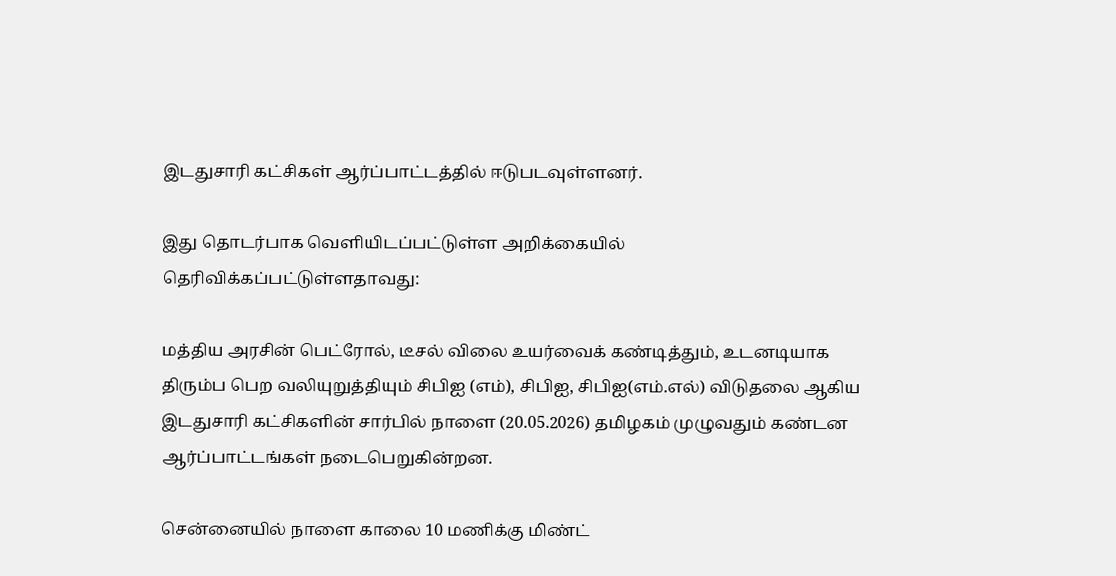இடதுசாரி கட்சிகள் ஆர்ப்பாட்டத்தில் ஈடுபடவுள்ளனர்.

இது தொடர்பாக வெளியிடப்பட்டுள்ள அறிக்கையில் தெரிவிக்கப்பட்டுள்ளதாவது:

மத்திய அரசின் பெட்ரோல், டீசல் விலை உயர்வைக் கண்டித்தும், உடனடியாக திரும்ப பெற வலியுறுத்தியும் சிபிஐ (எம்), சிபிஐ, சிபிஐ(எம்.எல்) விடுதலை ஆகிய இடதுசாரி கட்சிகளின் சார்பில் நாளை (20.05.2026) தமிழகம் முழுவதும் கண்டன ஆர்ப்பாட்டங்கள் நடைபெறுகின்றன.

சென்னையில் நாளை காலை 10 மணிக்கு மிண்ட்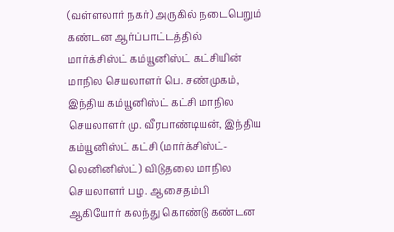(வள்ளலார் நகர்) அருகில் நடைபெறும் கண்டன ஆர்ப்பாட்டத்தில் மார்க்சிஸ்ட் கம்யூனிஸ்ட் கட்சியின் மாநில செயலாளர் பெ. சண்முகம், இந்திய கம்யூனிஸ்ட் கட்சி மாநில செயலாளர் மு. வீரபாண்டியன், இந்திய கம்யூனிஸ்ட் கட்சி (மார்க்சிஸ்ட்-லெனினிஸ்ட்) விடுதலை மாநில செயலாளர் பழ. ஆசைதம்பி ஆகியோர் கலந்து கொண்டு கண்டன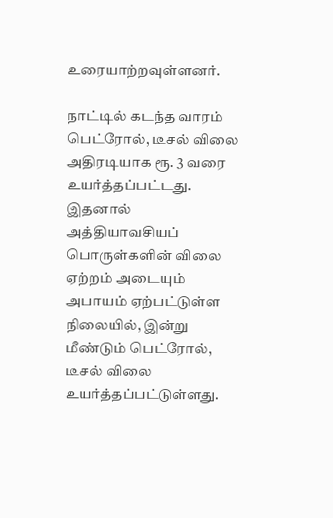உரையாற்றவுள்ளனர்.

நாட்டில் கடந்த வாரம் பெட்ரோல், டீசல் விலை அதிரடியாக ரூ. 3 வரை உயர்த்தப்பட்டது. இதனால் அத்தியாவசியப் பொருள்களின் விலை ஏற்றம் அடையும் அபாயம் ஏற்பட்டுள்ள நிலையில், இன்று மீண்டும் பெட்ரோல், டீசல் விலை உயர்த்தப்பட்டுள்ளது.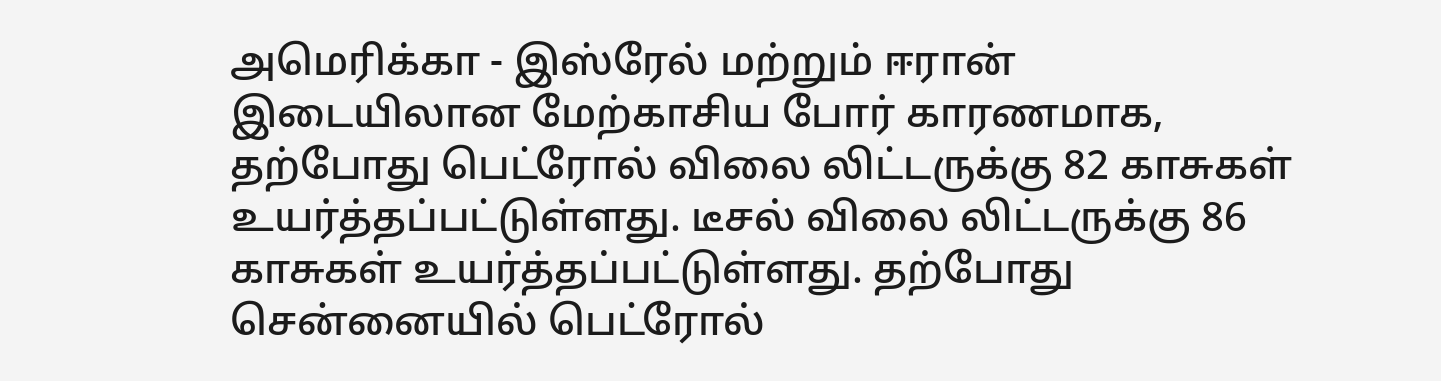அமெரிக்கா - இஸ்ரேல் மற்றும் ஈரான் இடையிலான மேற்காசிய போர் காரணமாக, தற்போது பெட்ரோல் விலை லிட்டருக்கு 82 காசுகள் உயர்த்தப்பட்டுள்ளது. டீசல் விலை லிட்டருக்கு 86 காசுகள் உயர்த்தப்பட்டுள்ளது. தற்போது சென்னையில் பெட்ரோல்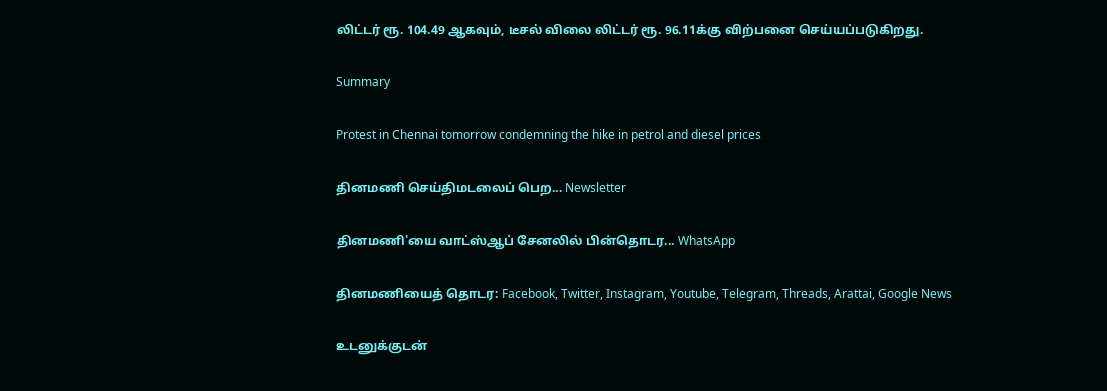லிட்டர் ரூ. 104.49 ஆகவும், டீசல் விலை லிட்டர் ரூ. 96.11க்கு விற்பனை செய்யப்படுகிறது.

Summary

Protest in Chennai tomorrow condemning the hike in petrol and diesel prices

தினமணி செய்திமடலைப் பெற... Newsletter

தினமணி'யை வாட்ஸ்ஆப் சேனலில் பின்தொடர... WhatsApp

தினமணியைத் தொடர: Facebook, Twitter, Instagram, Youtube, Telegram, Threads, Arattai, Google News

உடனுக்குடன்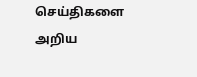செய்திகளை அறிய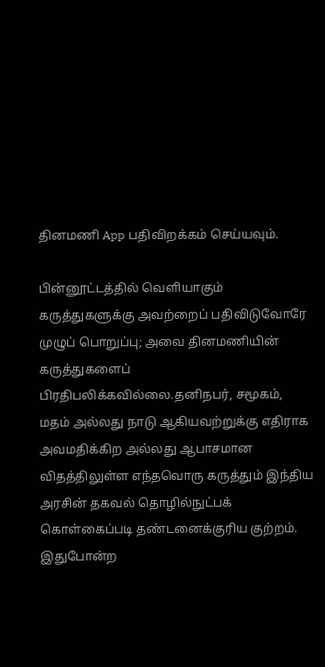தினமணி App பதிவிறக்கம் செய்யவும்.

பின்னூட்டத்தில் வெளியாகும் கருத்துகளுக்கு அவற்றைப் பதிவிடுவோரே முழுப் பொறுப்பு; அவை தினமணியின் கருத்துகளைப் பிரதிபலிக்கவில்லை.தனிநபர், சமூகம், மதம் அல்லது நாடு ஆகியவற்றுக்கு எதிராக அவமதிக்கிற அல்லது ஆபாசமான விதத்திலுள்ள எந்தவொரு கருத்தும் இந்திய அரசின் தகவல் தொழில்நுட்பக் கொள்கைப்படி தண்டனைக்குரிய குற்றம். இதுபோன்ற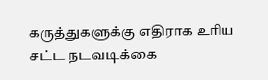கருத்துகளுக்கு எதிராக உரிய சட்ட நடவடிக்கை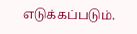எடுக்கப்படும்.